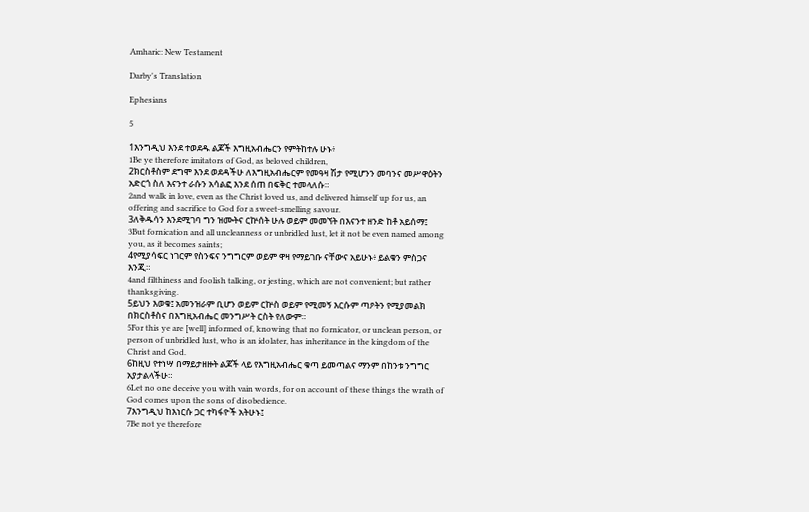Amharic: New Testament

Darby's Translation

Ephesians

5

1እንግዲህ እንደ ተወደዱ ልጆች እግዚአብሔርን የምትከተሉ ሁኑ፥
1Be ye therefore imitators of God, as beloved children,
2ክርስቶስም ደግሞ እንደ ወደዳችሁ ለእግዚአብሔርም የመዓዛ ሽታ የሚሆንን መባንና መሥዋዕትን አድርጎ ስለ እናንተ ራሱን አሳልፎ እንደ ሰጠ በፍቅር ተመላለሱ።
2and walk in love, even as the Christ loved us, and delivered himself up for us, an offering and sacrifice to God for a sweet-smelling savour.
3ለቅዱሳን እንደሚገባ ግን ዝሙትና ርኵሰት ሁሉ ወይም መመኘት በእናንተ ዘንድ ከቶ አይሰማ፤
3But fornication and all uncleanness or unbridled lust, let it not be even named among you, as it becomes saints;
4የሚያሳፍር ነገርም የስንፍና ንግግርም ወይም ዋዛ የማይገቡ ናቸውና አይሁኑ፥ ይልቁን ምስጋና እንጂ።
4and filthiness and foolish talking, or jesting, which are not convenient; but rather thanksgiving.
5ይህን እወቁ፤ አመንዝራም ቢሆን ወይም ርኵስ ወይም የሚመኝ እርሱም ጣዖትን የሚያመልክ በክርስቶስና በእግዚአብሔር መንግሥት ርስት የለውም።
5For this ye are [well] informed of, knowing that no fornicator, or unclean person, or person of unbridled lust, who is an idolater, has inheritance in the kingdom of the Christ and God.
6ከዚህ የተነሣ በማይታዘዙት ልጆች ላይ የእግዚአብሔር ቁጣ ይመጣልና ማንም በከንቱ ንግግር አያታልላችሁ።
6Let no one deceive you with vain words, for on account of these things the wrath of God comes upon the sons of disobedience.
7እንግዲህ ከእነርሱ ጋር ተካፋዮች አትሁኑ፤
7Be not ye therefore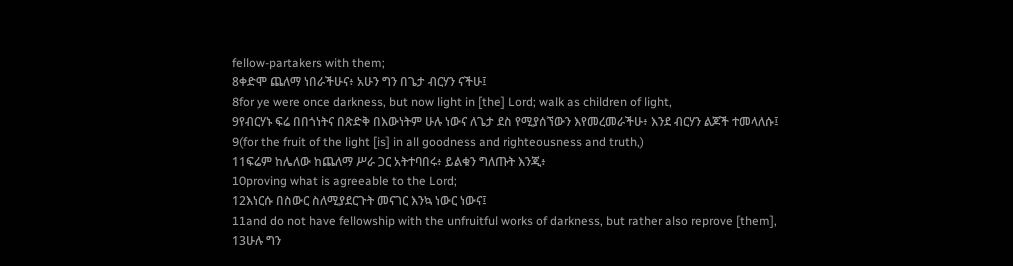fellow-partakers with them;
8ቀድሞ ጨለማ ነበራችሁና፥ አሁን ግን በጌታ ብርሃን ናችሁ፤
8for ye were once darkness, but now light in [the] Lord; walk as children of light,
9የብርሃኑ ፍሬ በበጎነትና በጽድቅ በእውነትም ሁሉ ነውና ለጌታ ደስ የሚያሰኘውን እየመረመራችሁ፥ እንደ ብርሃን ልጆች ተመላለሱ፤
9(for the fruit of the light [is] in all goodness and righteousness and truth,)
11ፍሬም ከሌለው ከጨለማ ሥራ ጋር አትተባበሩ፥ ይልቁን ግለጡት እንጂ፥
10proving what is agreeable to the Lord;
12እነርሱ በስውር ስለሚያደርጉት መናገር እንኳ ነውር ነውና፤
11and do not have fellowship with the unfruitful works of darkness, but rather also reprove [them],
13ሁሉ ግን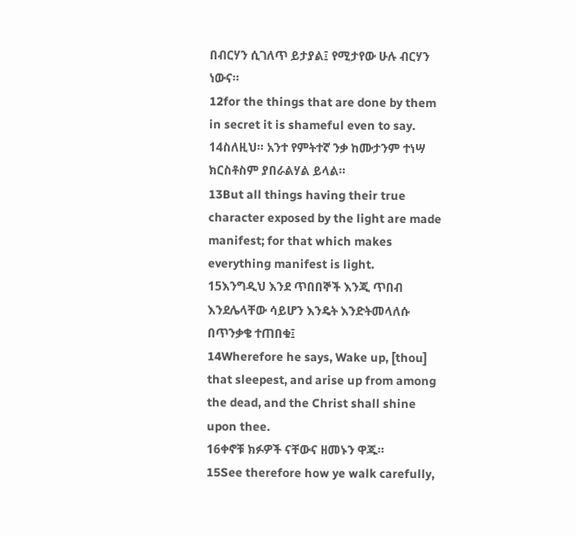በብርሃን ሲገለጥ ይታያል፤ የሚታየው ሁሉ ብርሃን ነውና።
12for the things that are done by them in secret it is shameful even to say.
14ስለዚህ። አንተ የምትተኛ ንቃ ከሙታንም ተነሣ ክርስቶስም ያበራልሃል ይላል።
13But all things having their true character exposed by the light are made manifest; for that which makes everything manifest is light.
15እንግዲህ እንደ ጥበበኞች እንጂ ጥበብ እንደሌላቸው ሳይሆን እንዴት እንድትመላለሱ በጥንቃቄ ተጠበቁ፤
14Wherefore he says, Wake up, [thou] that sleepest, and arise up from among the dead, and the Christ shall shine upon thee.
16ቀኖቹ ክፉዎች ናቸውና ዘመኑን ዋጁ።
15See therefore how ye walk carefully,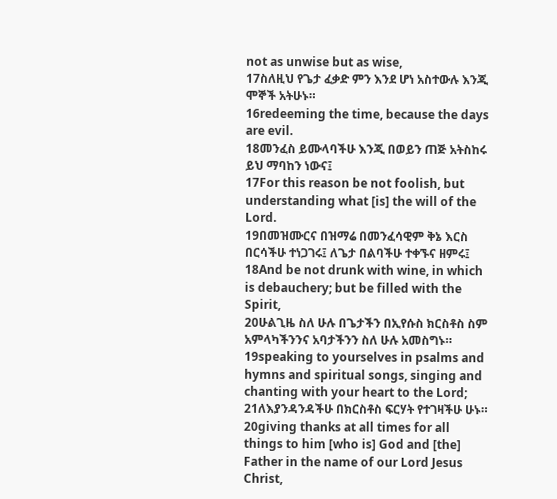not as unwise but as wise,
17ስለዚህ የጌታ ፈቃድ ምን እንደ ሆነ አስተውሉ እንጂ ሞኞች አትሁኑ።
16redeeming the time, because the days are evil.
18መንፈስ ይሙላባችሁ እንጂ በወይን ጠጅ አትስከሩ ይህ ማባከን ነውና፤
17For this reason be not foolish, but understanding what [is] the will of the Lord.
19በመዝሙርና በዝማሬ በመንፈሳዊም ቅኔ እርስ በርሳችሁ ተነጋገሩ፤ ለጌታ በልባችሁ ተቀኙና ዘምሩ፤
18And be not drunk with wine, in which is debauchery; but be filled with the Spirit,
20ሁልጊዜ ስለ ሁሉ በጌታችን በኢየሱስ ክርስቶስ ስም አምላካችንንና አባታችንን ስለ ሁሉ አመስግኑ።
19speaking to yourselves in psalms and hymns and spiritual songs, singing and chanting with your heart to the Lord;
21ለእያንዳንዳችሁ በክርስቶስ ፍርሃት የተገዛችሁ ሁኑ።
20giving thanks at all times for all things to him [who is] God and [the] Father in the name of our Lord Jesus Christ,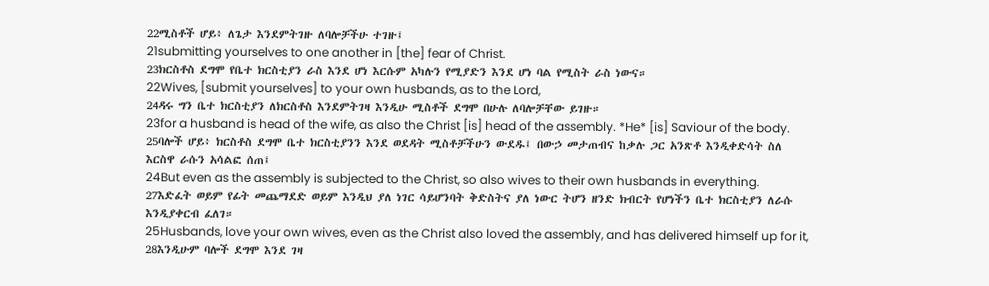22ሚስቶች ሆይ፥ ለጌታ እንደምትገዙ ለባሎቻችሁ ተገዙ፤
21submitting yourselves to one another in [the] fear of Christ.
23ክርስቶስ ደግሞ የቤተ ክርስቲያን ራስ እንደ ሆነ እርሱም አካሉን የሚያድን እንደ ሆነ ባል የሚስት ራስ ነውና።
22Wives, [submit yourselves] to your own husbands, as to the Lord,
24ዳሩ ግን ቤተ ክርስቲያን ለክርስቶስ እንደምትገዛ እንዲሁ ሚስቶች ደግሞ በሁሉ ለባሎቻቸው ይገዙ።
23for a husband is head of the wife, as also the Christ [is] head of the assembly. *He* [is] Saviour of the body.
25ባሎች ሆይ፥ ክርስቶስ ደግሞ ቤተ ክርስቲያንን እንደ ወደዳት ሚስቶቻችሁን ውደዱ፤ በውኃ መታጠብና ከቃሉ ጋር አንጽቶ እንዲቀድሳት ስለ እርስዋ ራሱን አሳልፎ ሰጠ፤
24But even as the assembly is subjected to the Christ, so also wives to their own husbands in everything.
27እድፈት ወይም የፊት መጨማደድ ወይም እንዲህ ያለ ነገር ሳይሆንባት ቅድስትና ያለ ነውር ትሆን ዘንድ ክብርት የሆነችን ቤተ ክርስቲያን ለራሱ እንዲያቀርብ ፈለገ።
25Husbands, love your own wives, even as the Christ also loved the assembly, and has delivered himself up for it,
28እንዲሁም ባሎች ደግሞ እንደ ገዛ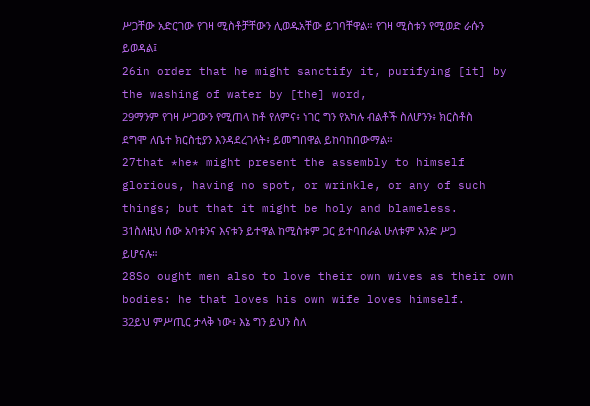ሥጋቸው አድርገው የገዛ ሚስቶቻቸውን ሊወዱአቸው ይገባቸዋል። የገዛ ሚስቱን የሚወድ ራሱን ይወዳል፤
26in order that he might sanctify it, purifying [it] by the washing of water by [the] word,
29ማንም የገዛ ሥጋውን የሚጠላ ከቶ የለምና፥ ነገር ግን የአካሉ ብልቶች ስለሆንን፥ ክርስቶስ ደግሞ ለቤተ ክርስቲያን እንዳደረገላት፥ ይመግበዋል ይከባከበውማል።
27that *he* might present the assembly to himself glorious, having no spot, or wrinkle, or any of such things; but that it might be holy and blameless.
31ስለዚህ ሰው አባቱንና እናቱን ይተዋል ከሚስቱም ጋር ይተባበራል ሁለቱም አንድ ሥጋ ይሆናሉ።
28So ought men also to love their own wives as their own bodies: he that loves his own wife loves himself.
32ይህ ምሥጢር ታላቅ ነው፥ እኔ ግን ይህን ስለ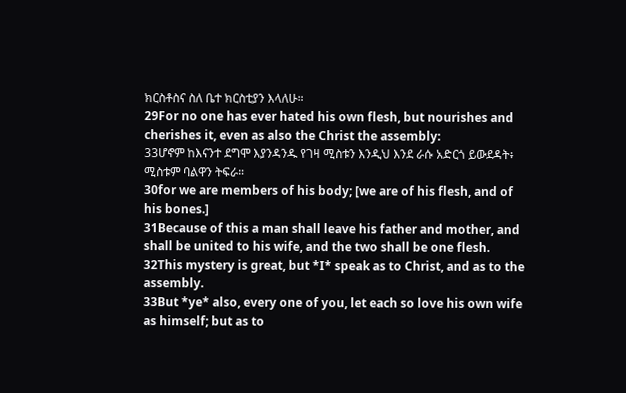ክርስቶስና ስለ ቤተ ክርስቲያን እላለሁ።
29For no one has ever hated his own flesh, but nourishes and cherishes it, even as also the Christ the assembly:
33ሆኖም ከእናንተ ደግሞ እያንዳንዱ የገዛ ሚስቱን እንዲህ እንደ ራሱ አድርጎ ይውደዳት፥ ሚስቱም ባልዋን ትፍራ።
30for we are members of his body; [we are of his flesh, and of his bones.]
31Because of this a man shall leave his father and mother, and shall be united to his wife, and the two shall be one flesh.
32This mystery is great, but *I* speak as to Christ, and as to the assembly.
33But *ye* also, every one of you, let each so love his own wife as himself; but as to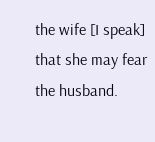the wife [I speak] that she may fear the husband.